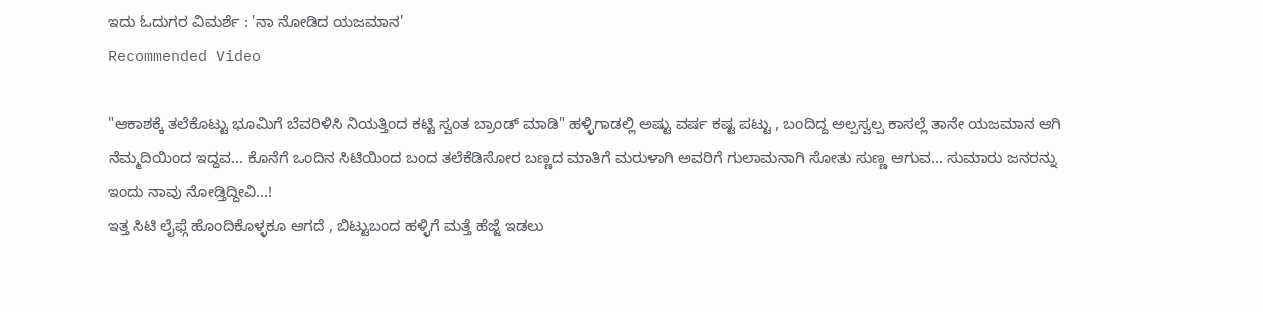ಇದು ಓದುಗರ ವಿಮರ್ಶೆ : 'ನಾ ನೋಡಿದ ಯಜಮಾನ'
Recommended Video

"ಆಕಾಶಕ್ಕೆ ತಲೆಕೊಟ್ಟು ಭೂಮಿಗೆ ಬೆವರಿಳಿಸಿ ನಿಯತ್ತಿಂದ ಕಟ್ಟಿ ಸ್ವಂತ ಬ್ರಾಂಡ್ ಮಾಡಿ" ಹಳ್ಳಿಗಾಡಲ್ಲಿ ಅಷ್ಟು ವರ್ಷ ಕಷ್ಟ ಪಟ್ಟು , ಬಂದಿದ್ದ ಅಲ್ಪಸ್ವಲ್ಪ ಕಾಸಲ್ಲೆ ತಾನೇ ಯಜಮಾನ ಆಗಿ ನೆಮ್ಮದಿಯಿಂದ ಇದ್ದವ... ಕೊನೆಗೆ ಒಂದಿನ ಸಿಟಿಯಿಂದ ಬಂದ ತಲೆಕೆಡಿಸೋರ ಬಣ್ಣದ ಮಾತಿಗೆ ಮರುಳಾಗಿ ಅವರಿಗೆ ಗುಲಾಮನಾಗಿ ಸೋತು ಸುಣ್ಣ ಆಗುವ... ಸುಮಾರು ಜನರನ್ನು ಇಂದು ನಾವು ನೋಡ್ತಿದ್ದೀವಿ...!
ಇತ್ತ ಸಿಟಿ ಲೈಫ್ಗೆ ಹೊಂದಿಕೊಳ್ಳಕೂ ಆಗದೆ , ಬಿಟ್ಟುಬಂದ ಹಳ್ಳಿಗೆ ಮತ್ತೆ ಹೆಜ್ಜೆ ಇಡಲು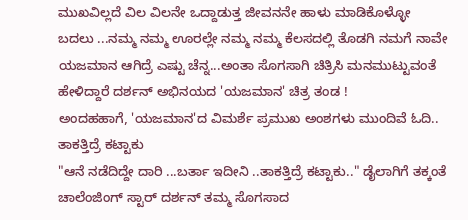ಮುಖವಿಲ್ಲದೆ ವಿಲ ವಿಲನೇ ಒದ್ದಾಡುತ್ತ ಜೀವನನೇ ಹಾಳು ಮಾಡಿಕೊಳ್ಳೋ ಬದಲು ...ನಮ್ಮ ನಮ್ಮ ಊರಲ್ಲೇ ನಮ್ಮ ನಮ್ಮ ಕೆಲಸದಲ್ಲಿ ತೊಡಗಿ ನಮಗೆ ನಾವೇ ಯಜಮಾನ ಆಗಿದ್ರೆ ಎಷ್ಟು ಚೆನ್ನ...ಅಂತಾ ಸೊಗಸಾಗಿ ಚಿತ್ರಿಸಿ ಮನಮುಟ್ಟುವಂತೆ ಹೇಳಿದ್ದಾರೆ ದರ್ಶನ್ ಅಭಿನಯದ 'ಯಜಮಾನ' ಚಿತ್ರ ತಂಡ !
ಅಂದಹಹಾಗೆ, 'ಯಜಮಾನ'ದ ವಿಮರ್ಶೆ ಪ್ರಮುಖ ಅಂಶಗಳು ಮುಂದಿವೆ ಓದಿ..
ತಾಕತ್ತಿದ್ರೆ ಕಟ್ಟಾಕು
"ಆನೆ ನಡೆದಿದ್ದೇ ದಾರಿ ...ಬರ್ತಾ ಇದೀನಿ ..ತಾಕತ್ತಿದ್ರೆ ಕಟ್ಟಾಕು.." ಡೈಲಾಗಿಗೆ ತಕ್ಕಂತೆ ಚಾಲೆಂಜಿಂಗ್ ಸ್ಟಾರ್ ದರ್ಶನ್ ತಮ್ಮ ಸೊಗಸಾದ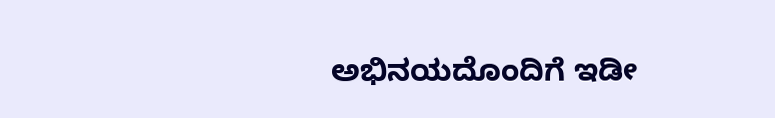ಅಭಿನಯದೊಂದಿಗೆ ಇಡೀ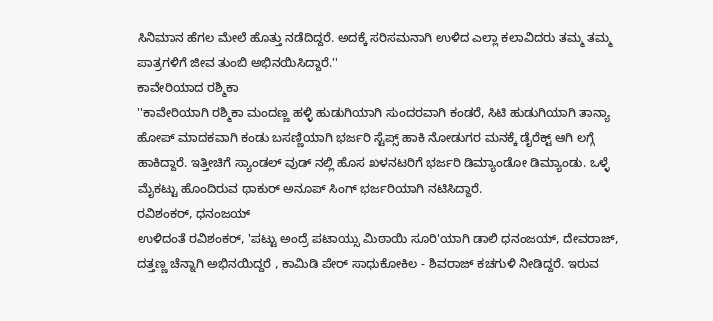ಸಿನಿಮಾನ ಹೆಗಲ ಮೇಲೆ ಹೊತ್ತು ನಡೆದಿದ್ದರೆ. ಅದಕ್ಕೆ ಸರಿಸಮನಾಗಿ ಉಳಿದ ಎಲ್ಲಾ ಕಲಾವಿದರು ತಮ್ಮ ತಮ್ಮ ಪಾತ್ರಗಳಿಗೆ ಜೀವ ತುಂಬಿ ಅಭಿನಯಿಸಿದ್ದಾರೆ.''
ಕಾವೇರಿಯಾದ ರಶ್ಮಿಕಾ
''ಕಾವೇರಿಯಾಗಿ ರಶ್ಮಿಕಾ ಮಂದಣ್ಣ ಹಳ್ಳಿ ಹುಡುಗಿಯಾಗಿ ಸುಂದರವಾಗಿ ಕಂಡರೆ, ಸಿಟಿ ಹುಡುಗಿಯಾಗಿ ತಾನ್ಯಾ ಹೋಪ್ ಮಾದಕವಾಗಿ ಕಂಡು ಬಸಣ್ಣಿಯಾಗಿ ಭರ್ಜರಿ ಸ್ಟೆಪ್ಸ್ ಹಾಕಿ ನೋಡುಗರ ಮನಕ್ಕೆ ಡೈರೆಕ್ಟ್ ಆಗಿ ಲಗ್ಗೆ ಹಾಕಿದ್ದಾರೆ. ಇತ್ತೀಚಿಗೆ ಸ್ಯಾಂಡಲ್ ವುಡ್ ನಲ್ಲಿ ಹೊಸ ಖಳನಟರಿಗೆ ಭರ್ಜರಿ ಡಿಮ್ಯಾಂಡೋ ಡಿಮ್ಯಾಂಡು. ಒಳ್ಳೆ ಮೈಕಟ್ಟು ಹೊಂದಿರುವ ಥಾಕುರ್ ಅನೂಪ್ ಸಿಂಗ್ ಭರ್ಜರಿಯಾಗಿ ನಟಿಸಿದ್ದಾರೆ.
ರವಿಶಂಕರ್, ಧನಂಜಯ್
ಉಳಿದಂತೆ ರವಿಶಂಕರ್, 'ಪಟ್ಟು ಅಂದ್ರೆ ಪಟಾಯ್ಸು ಮಿಠಾಯಿ ಸೂರಿ'ಯಾಗಿ ಡಾಲಿ ಧನಂಜಯ್, ದೇವರಾಜ್, ದತ್ತಣ್ಣ ಚೆನ್ನಾಗಿ ಅಭಿನಯಿದ್ದರೆ , ಕಾಮಿಡಿ ಪೇರ್ ಸಾಧುಕೋಕಿಲ - ಶಿವರಾಜ್ ಕಚಗುಳಿ ನೀಡಿದ್ದರೆ. ಇರುವ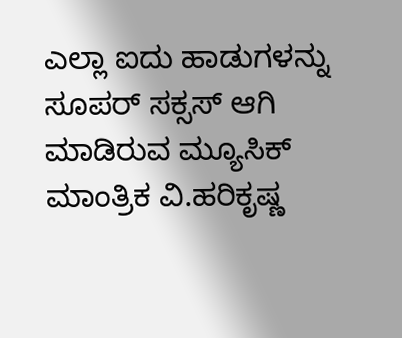ಎಲ್ಲಾ ಐದು ಹಾಡುಗಳನ್ನು ಸೂಪರ್ ಸಕ್ಸಸ್ ಆಗಿ ಮಾಡಿರುವ ಮ್ಯೂಸಿಕ್ ಮಾಂತ್ರಿಕ ವಿ.ಹರಿಕೃಷ್ಣ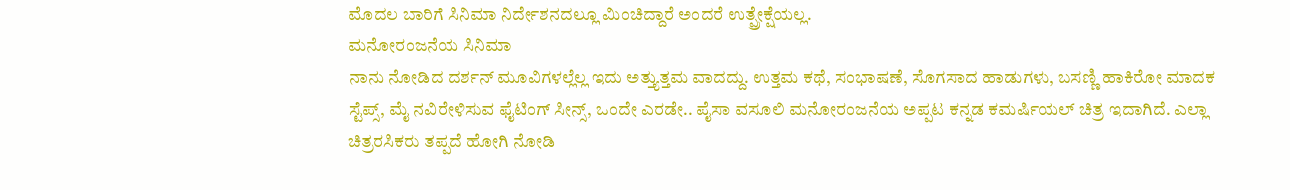ಮೊದಲ ಬಾರಿಗೆ ಸಿನಿಮಾ ನಿರ್ದೇಶನದಲ್ಲೂ ಮಿಂಚಿದ್ದಾರೆ ಅಂದರೆ ಉತ್ಪ್ರೇಕ್ಷೆಯಲ್ಲ.
ಮನೋರಂಜನೆಯ ಸಿನಿಮಾ
ನಾನು ನೋಡಿದ ದರ್ಶನ್ ಮೂವಿಗಳಲ್ಲೆಲ್ಲ ಇದು ಅತ್ತ್ಯುತ್ತಮ ವಾದದ್ದು. ಉತ್ತಮ ಕಥೆ, ಸಂಭಾಷಣೆ, ಸೊಗಸಾದ ಹಾಡುಗಳು, ಬಸಣ್ಣಿ ಹಾಕಿರೋ ಮಾದಕ ಸ್ಟೆಪ್ಸ್, ಮೈ ನವಿರೇಳಿಸುವ ಫೈಟಿಂಗ್ ಸೀನ್ಸ್, ಒಂದೇ ಎರಡೇ.. ಪೈಸಾ ವಸೂಲಿ ಮನೋರಂಜನೆಯ ಅಪ್ಪಟ ಕನ್ನಡ ಕಮರ್ಷಿಯಲ್ ಚಿತ್ರ ಇದಾಗಿದೆ. ಎಲ್ಲಾ ಚಿತ್ರರಸಿಕರು ತಪ್ಪದೆ ಹೋಗಿ ನೋಡಿ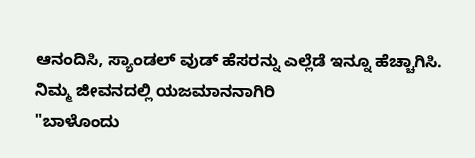ಆನಂದಿಸಿ, ಸ್ಯಾಂಡಲ್ ವುಡ್ ಹೆಸರನ್ನು ಎಲ್ಲೆಡೆ ಇನ್ನೂ ಹೆಚ್ಚಾಗಿಸಿ.
ನಿಮ್ಮ ಜೀವನದಲ್ಲಿ ಯಜಮಾನನಾಗಿರಿ
"ಬಾಳೊಂದು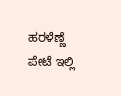ಹರಳೆಣ್ಣೆ ಪೇಟೆ ಇಲ್ಲಿ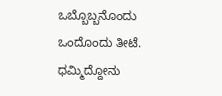ಒಬ್ಬೊಬ್ಬನೊಂದು ಒಂದೊಂದು ತೀಟೆ. ಧಮ್ಮಿದ್ದೋನು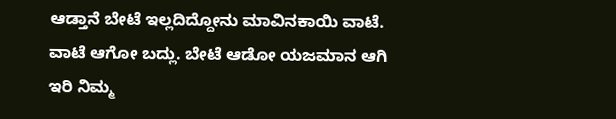ಆಡ್ತಾನೆ ಬೇಟೆ ಇಲ್ಲದಿದ್ದೋನು ಮಾವಿನಕಾಯಿ ವಾಟೆ. ವಾಟೆ ಆಗೋ ಬದ್ಲು. ಬೇಟೆ ಆಡೋ ಯಜಮಾನ ಆಗಿ ಇರಿ ನಿಮ್ಮ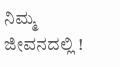ನಿಮ್ಮ ಜೀವನದಲ್ಲಿ !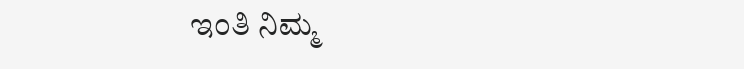ಇಂತಿ ನಿಮ್ಮ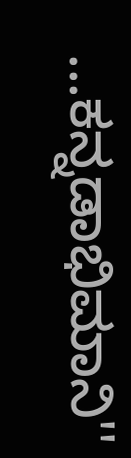...ಕನ್ನಡಾಭಿಮಾನಿ''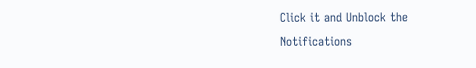Click it and Unblock the Notifications